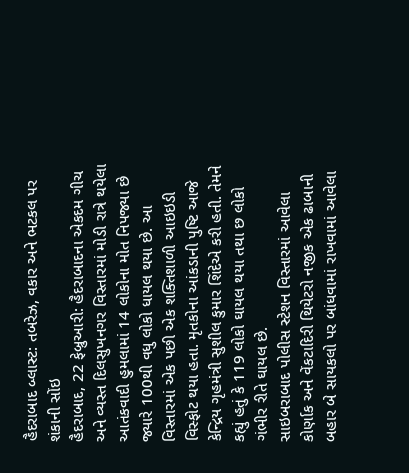હૈદરાબાદ બ્લાસ્ટ: તબરેઝ, વકાર અને ભટકલ પર શંકાની સોંઇ
હૈદરાબાદ, 22 ફેબ્રુઆરી: હૈદરાબાદના એકદમ ગીચ અને વ્યસ્ત દિલસુખનગર વિસ્તારમાં મોડી રાત્રે થયેલા આતંકવાદી હુમલામાં 14 લોકોના મોત નિપજ્યા છે જ્યારે 100થી વધુ લોકો ધાયલ થયા છે. આ વિસ્તારમાં એક પછી એક શક્તિશાળી આઇઇડી વિસ્ફોટ થયા હતા. મૃતકોના આંકડાની પુષ્ટિ આજે કેન્દ્રિય ગૃહમંત્રી સુશીલ કુમાર શિંદેએ કરી હતી. તેમને કહ્યું હતું કે 119 લોકો ઘાયલ થયા તથા છ લોકો ગંભીર રીતે ઘાયલ છે.
સાઇબરાબાદ પોલીસ સ્ટેશન વિસ્તારમાં આવેલા કોર્ણાક અને વેંકટાદિરી થિયેટરો નજીક એક ઢાબાની બહાર બે સાયકલો પર બાંધવામાં રાખવામાં આવેલા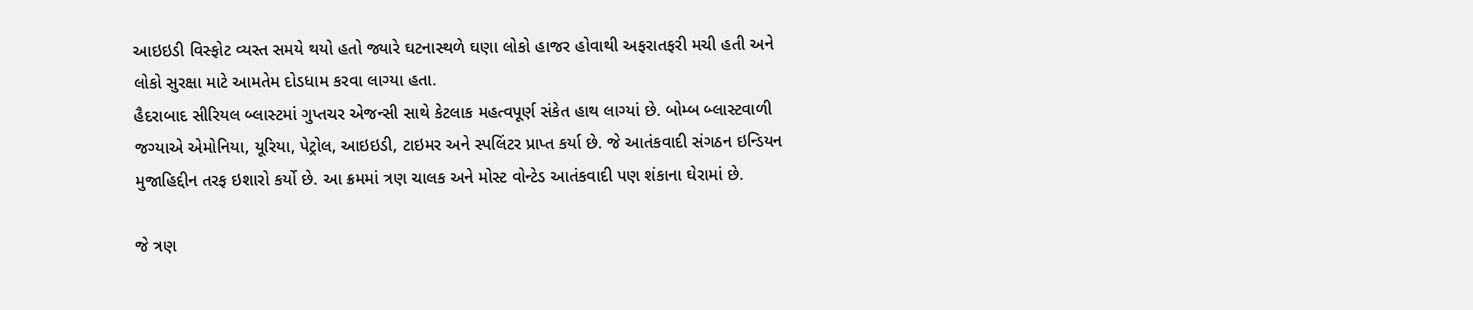આઇઇડી વિસ્ફોટ વ્યસ્ત સમયે થયો હતો જ્યારે ઘટનાસ્થળે ઘણા લોકો હાજર હોવાથી અફરાતફરી મચી હતી અને લોકો સુરક્ષા માટે આમતેમ દોડધામ કરવા લાગ્યા હતા.
હૈદરાબાદ સીરિયલ બ્લાસ્ટમાં ગુપ્તચર એજન્સી સાથે કેટલાક મહત્વપૂર્ણ સંકેત હાથ લાગ્યાં છે. બોમ્બ બ્લાસ્ટવાળી જગ્યાએ એમોનિયા, યૂરિયા, પેટ્રોલ, આઇઇડી, ટાઇમર અને સ્પલિંટર પ્રાપ્ત કર્યા છે. જે આતંકવાદી સંગઠન ઇન્ડિયન મુજાહિદ્દીન તરફ ઇશારો કર્યો છે. આ ક્રમમાં ત્રણ ચાલક અને મોસ્ટ વોન્ટેડ આતંકવાદી પણ શંકાના ઘેરામાં છે.

જે ત્રણ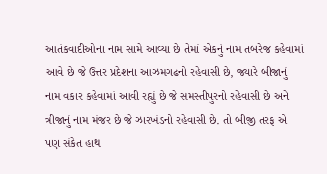આતંકવાદીઓના નામ સામે આવ્યા છે તેમાં એકનું નામ તબરેજ કહેવામાં આવે છે જે ઉત્તર પ્રદેશના આઝમગઢનો રહેવાસી છે, જ્યારે બીજાનું નામ વકાર કહેવામાં આવી રહ્યું છે જે સમસ્તીપુરનો રહેવાસી છે અને ત્રીજાનું નામ મંજર છે જે ઝારખંડનો રહેવાસી છે. તો બીજી તરફ એ પણ સંકેત હાથ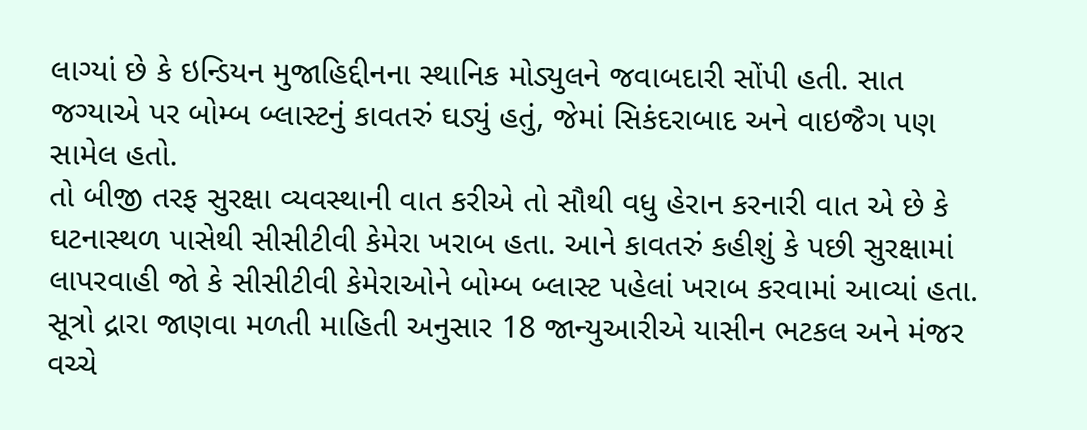લાગ્યાં છે કે ઇન્ડિયન મુજાહિદ્દીનના સ્થાનિક મોડ્યુલને જવાબદારી સોંપી હતી. સાત જગ્યાએ પર બોમ્બ બ્લાસ્ટનું કાવતરું ઘડ્યું હતું, જેમાં સિકંદરાબાદ અને વાઇજૈગ પણ સામેલ હતો.
તો બીજી તરફ સુરક્ષા વ્યવસ્થાની વાત કરીએ તો સૌથી વધુ હેરાન કરનારી વાત એ છે કે ઘટનાસ્થળ પાસેથી સીસીટીવી કેમેરા ખરાબ હતા. આને કાવતરું કહીશું કે પછી સુરક્ષામાં લાપરવાહી જો કે સીસીટીવી કેમેરાઓને બોમ્બ બ્લાસ્ટ પહેલાં ખરાબ કરવામાં આવ્યાં હતા. સૂત્રો દ્રારા જાણવા મળતી માહિતી અનુસાર 18 જાન્યુઆરીએ યાસીન ભટકલ અને મંજર વચ્ચે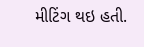મીટિંગ થઇ હતી.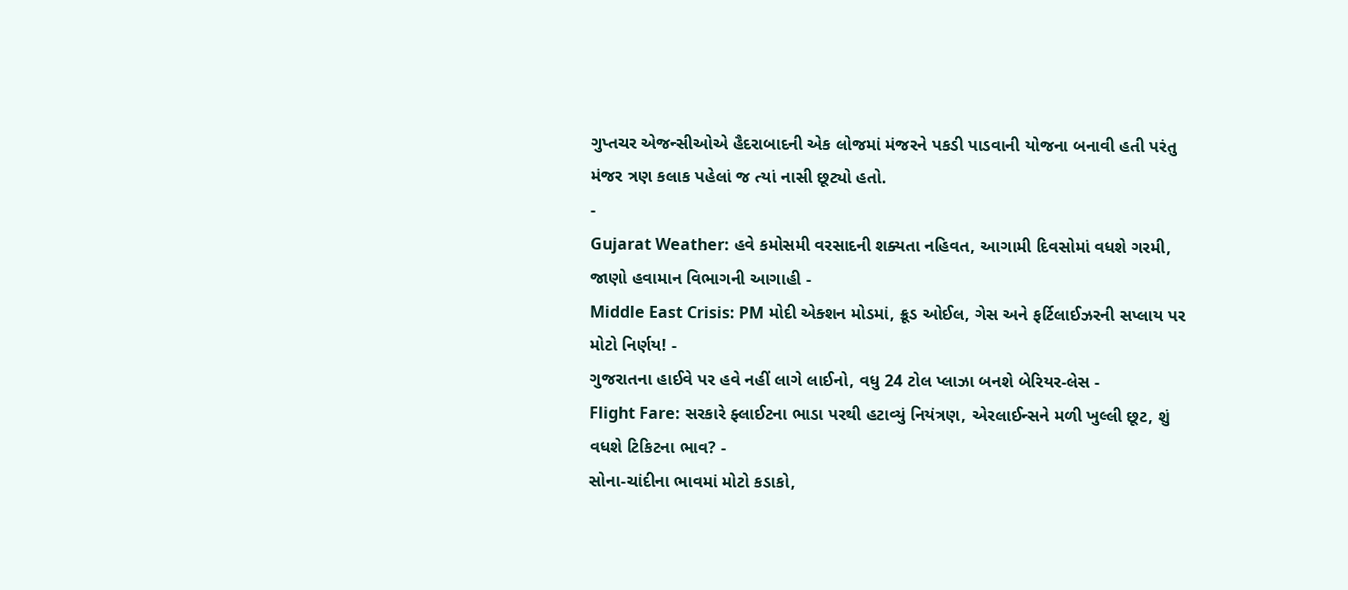ગુપ્તચર એજન્સીઓએ હૈદરાબાદની એક લોજમાં મંજરને પકડી પાડવાની યોજના બનાવી હતી પરંતુ મંજર ત્રણ કલાક પહેલાં જ ત્યાં નાસી છૂટ્યો હતો.
-
Gujarat Weather: હવે કમોસમી વરસાદની શક્યતા નહિવત, આગામી દિવસોમાં વધશે ગરમી, જાણો હવામાન વિભાગની આગાહી -
Middle East Crisis: PM મોદી એક્શન મોડમાં, ક્રૂડ ઓઈલ, ગેસ અને ફર્ટિલાઈઝરની સપ્લાય પર મોટો નિર્ણય! -
ગુજરાતના હાઈવે પર હવે નહીં લાગે લાઈનો, વધુ 24 ટોલ પ્લાઝા બનશે બેરિયર-લેસ -
Flight Fare: સરકારે ફ્લાઈટના ભાડા પરથી હટાવ્યું નિયંત્રણ, એરલાઈન્સને મળી ખુલ્લી છૂટ, શું વધશે ટિકિટના ભાવ? -
સોના-ચાંદીના ભાવમાં મોટો કડાકો,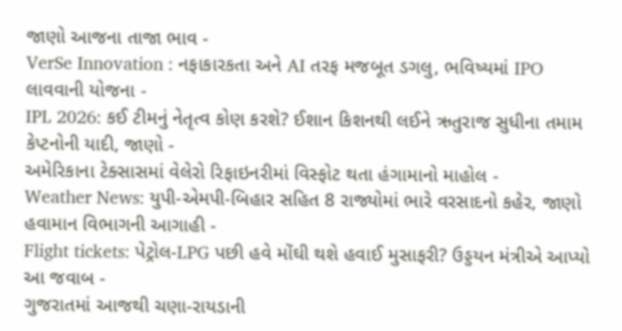જાણો આજના તાજા ભાવ -
VerSe Innovation : નફાકારકતા અને AI તરફ મજબૂત ડગલુ, ભવિષ્યમાં IPO લાવવાની યોજના -
IPL 2026: કઈ ટીમનું નેતૃત્વ કોણ કરશે? ઈશાન કિશનથી લઈને ઋતુરાજ સુધીના તમામ કેપ્ટનોની યાદી, જાણો -
અમેરિકાના ટેક્સાસમાં વેલેરો રિફાઇનરીમાં વિસ્ફોટ થતા હંગામાનો માહોલ -
Weather News: યુપી-એમપી-બિહાર સહિત 8 રાજ્યોમાં ભારે વરસાદનો કહેર, જાણો હવામાન વિભાગની આગાહી -
Flight tickets: પેટ્રોલ-LPG પછી હવે મોંઘી થશે હવાઈ મુસાફરી? ઉડ્ડયન મંત્રીએ આપ્યો આ જવાબ -
ગુજરાતમાં આજથી ચણા-રાયડાની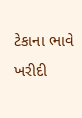ટેકાના ભાવે ખરીદી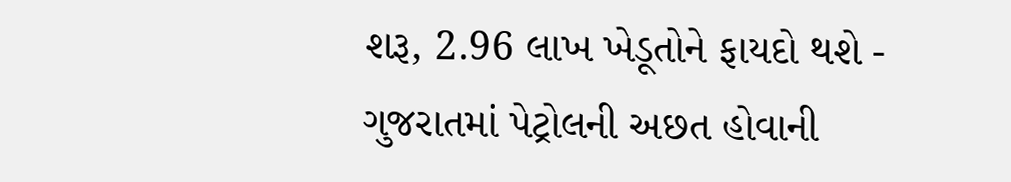શરૂ, 2.96 લાખ ખેડૂતોને ફાયદો થશે -
ગુજરાતમાં પેટ્રોલની અછત હોવાની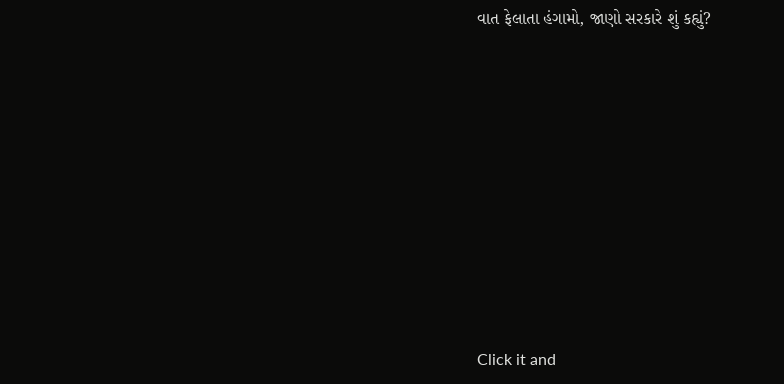વાત ફેલાતા હંગામો, જાણો સરકારે શું કહ્યું?










Click it and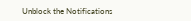Unblock the Notifications